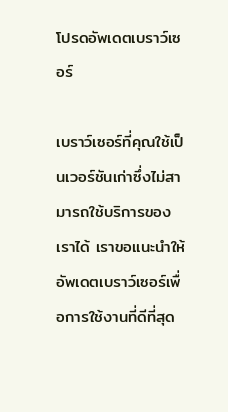โปรดอัพเดตเบราว์เซอร์

เบราว์เซอร์ที่คุณใช้เป็นเวอร์ชันเก่าซึ่งไม่สามารถใช้บริการของเราได้ เราขอแนะนำให้อัพเดตเบราว์เซอร์เพื่อการใช้งานที่ดีที่สุด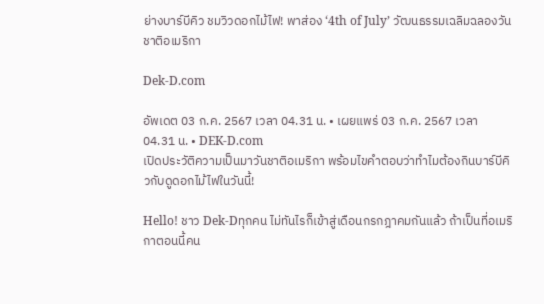ย่างบาร์บีคิว ชมวิวดอกไม้ไฟ! พาส่อง ‘4th of July’ วัฒนธรรมเฉลิมฉลองวันชาติอเมริกา

Dek-D.com

อัพเดต 03 ก.ค. 2567 เวลา 04.31 น. • เผยแพร่ 03 ก.ค. 2567 เวลา 04.31 น. • DEK-D.com
เปิดประวัติความเป็นมาวันชาติอเมริกา พร้อมไขคำตอบว่าทำไมต้องกินบาร์บีคิวกับดูดอกไม้ไฟในวันนี้!

Hello! ชาว Dek-Dทุกคน ไม่ทันไรก็เข้าสู่เดือนกรกฎาคมกันแล้ว ถ้าเป็นที่อเมริกาตอนนี้คน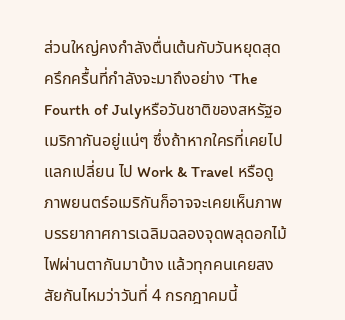ส่วนใหญ่คงกำลังตื่นเต้นกับวันหยุดสุดครึกครื้นที่กำลังจะมาถึงอย่าง ‘The Fourth of Julyหรือวันชาติของสหรัฐอเมริกากันอยู่แน่ๆ ซึ่งถ้าหากใครที่เคยไปแลกเปลี่ยน ไป Work & Travel หรือดูภาพยนตร์อเมริกันก็อาจจะเคยเห็นภาพบรรยากาศการเฉลิมฉลองจุดพลุดอกไม้ไฟผ่านตากันมาบ้าง แล้วทุกคนเคยสงสัยกันไหมว่าวันที่ 4 กรกฎาคมนี้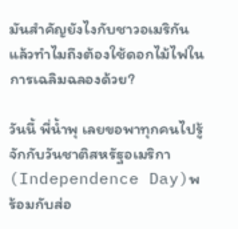มันสำคัญยังไงกับชาวอเมริกัน แล้วทำไมถึงต้องใช้ดอกไม้ไฟในการเฉลิมฉลองด้วย?

วันนี้ พี่น้ำพุ เลยขอพาทุกคนไปรู้จักกับวันชาติสหรัฐอเมริกา (Independence Day)พร้อมกับส่อ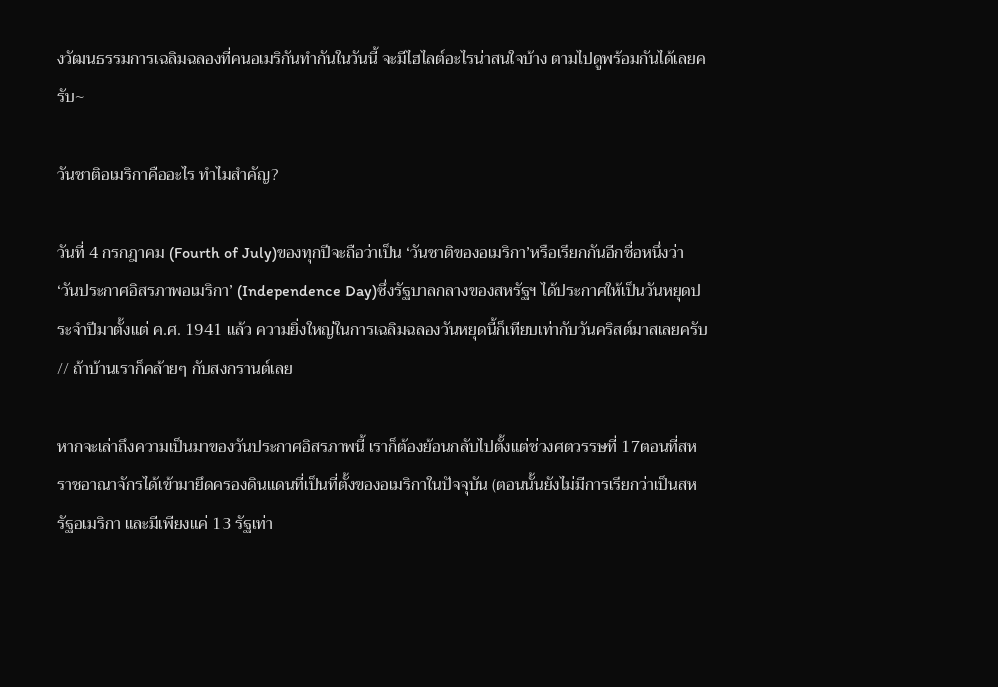งวัฒนธรรมการเฉลิมฉลองที่คนอเมริกันทำกันในวันนี้ จะมีไฮไลต์อะไรน่าสนใจบ้าง ตามไปดูพร้อมกันได้เลยครับ~

วันชาติอเมริกาคืออะไร ทำไมสำคัญ?

วันที่ 4 กรกฎาคม (Fourth of July)ของทุกปีจะถือว่าเป็น ‘วันชาติของอเมริกา’หรือเรียกกันอีกชื่อหนึ่งว่า ‘วันประกาศอิสรภาพอเมริกา’ (Independence Day)ซึ่งรัฐบาลกลางของสหรัฐฯ ได้ประกาศให้เป็นวันหยุดประจำปีมาตั้งแต่ ค.ศ. 1941 แล้ว ความยิ่งใหญ่ในการเฉลิมฉลองวันหยุดนี้ก็เทียบเท่ากับวันคริสต์มาสเลยครับ // ถ้าบ้านเราก็คล้ายๆ กับสงกรานต์เลย

หากจะเล่าถึงความเป็นมาของวันประกาศอิสรภาพนี้ เราก็ต้องย้อนกลับไปตั้งแต่ช่วงศตวรรษที่ 17ตอนที่สหราชอาณาจักรได้เข้ามายึดครองดินแดนที่เป็นที่ตั้งของอเมริกาในปัจจุบัน (ตอนนั้นยังไม่มีการเรียกว่าเป็นสหรัฐอเมริกา และมีเพียงแค่ 13 รัฐเท่า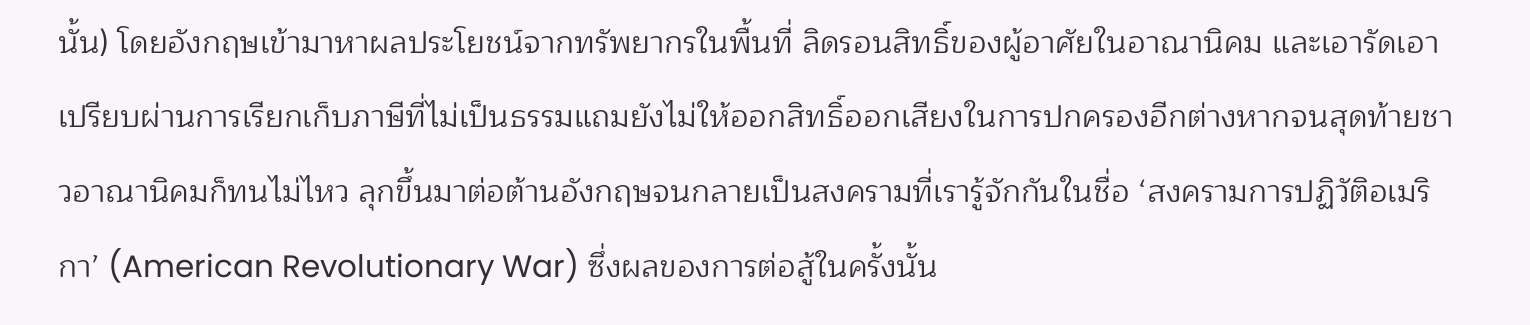นั้น) โดยอังกฤษเข้ามาหาผลประโยชน์จากทรัพยากรในพื้นที่ ลิดรอนสิทธิ์ของผู้อาศัยในอาณานิคม และเอารัดเอาเปรียบผ่านการเรียกเก็บภาษีที่ไม่เป็นธรรมแถมยังไม่ให้ออกสิทธิ์ออกเสียงในการปกครองอีกต่างหากจนสุดท้ายชาวอาณานิคมก็ทนไม่ไหว ลุกขึ้นมาต่อต้านอังกฤษจนกลายเป็นสงครามที่เรารู้จักกันในชื่อ ‘สงครามการปฏิวัติอเมริกา’ (American Revolutionary War) ซึ่งผลของการต่อสู้ในครั้งนั้น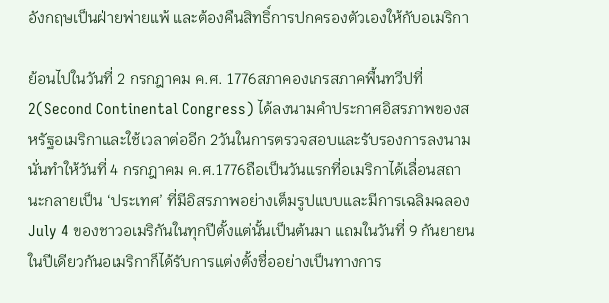อังกฤษเป็นฝ่ายพ่ายแพ้ และต้องคืนสิทธิ์การปกครองตัวเองให้กับอเมริกา

ย้อนไปในวันที่ 2 กรกฎาคม ค.ศ. 1776สภาคองเกรสภาคพื้นทวีปที่ 2(Second Continental Congress) ได้ลงนามคำประกาศอิสรภาพของสหรัฐอเมริกาและใช้เวลาต่ออีก 2วันในการตรวจสอบและรับรองการลงนาม นั่นทำให้วันที่ 4 กรกฎาคม ค.ศ.1776ถือเป็นวันแรกที่อเมริกาได้เลื่อนสถานะกลายเป็น ‘ประเทศ’ ที่มีอิสรภาพอย่างเต็มรูปแบบและมีการเฉลิมฉลอง July 4 ของชาวอเมริกันในทุกปีตั้งแต่นั้นเป็นต้นมา แถมในวันที่ 9 กันยายนในปีเดียวกันอเมริกาก็ได้รับการแต่งตั้งชื่ออย่างเป็นทางการ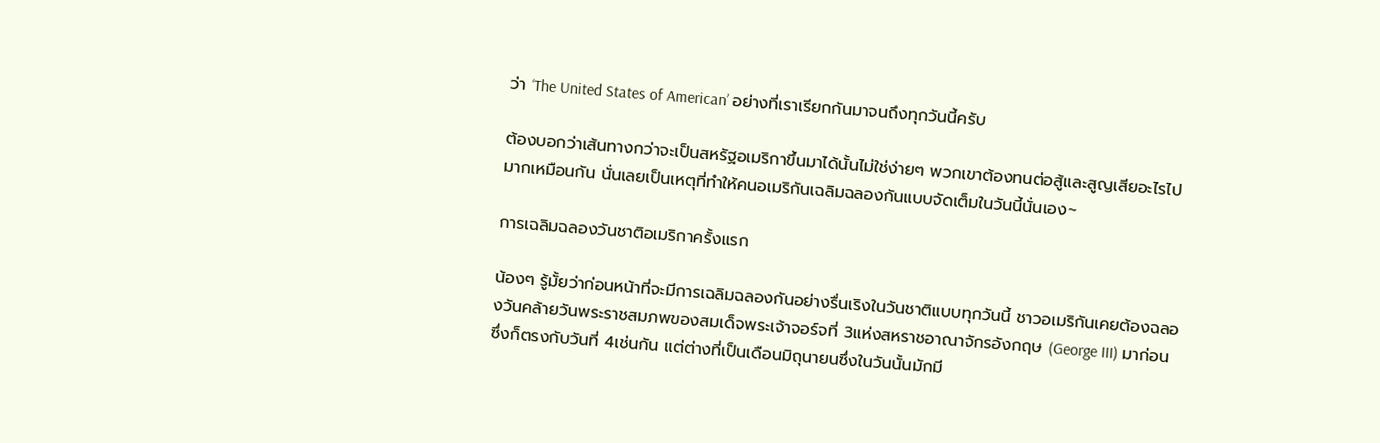ว่า ‘The United States of American’ อย่างที่เราเรียกกันมาจนถึงทุกวันนี้ครับ

ต้องบอกว่าเส้นทางกว่าจะเป็นสหรัฐอเมริกาขึ้นมาได้นั้นไม่ใช่ง่ายๆ พวกเขาต้องทนต่อสู้และสูญเสียอะไรไปมากเหมือนกัน นั่นเลยเป็นเหตุที่ทำให้คนอเมริกันเฉลิมฉลองกันแบบจัดเต็มในวันนี้นั่นเอง~

การเฉลิมฉลองวันชาติอเมริกาครั้งแรก

น้องๆ รู้มั้ยว่าก่อนหน้าที่จะมีการเฉลิมฉลองกันอย่างรื่นเริงในวันชาติแบบทุกวันนี้ ชาวอเมริกันเคยต้องฉลองวันคล้ายวันพระราชสมภพของสมเด็จพระเจ้าจอร์จที่ 3แห่งสหราชอาณาจักรอังกฤษ (George III) มาก่อน ซึ่งก็ตรงกับวันที่ 4เช่นกัน แต่ต่างที่เป็นเดือนมิถุนายนซึ่งในวันนั้นมักมี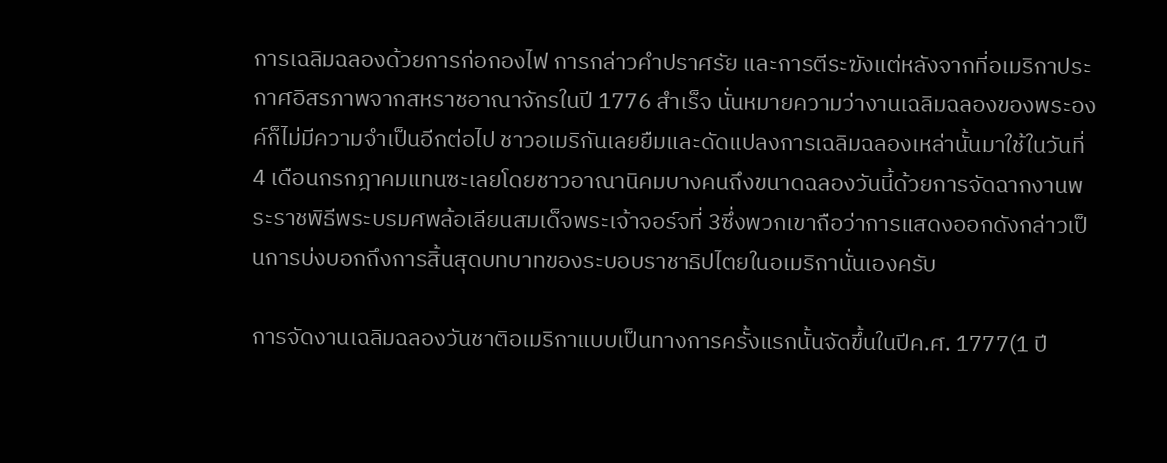การเฉลิมฉลองด้วยการก่อกองไฟ การกล่าวคำปราศรัย และการตีระฆังแต่หลังจากที่อเมริกาประกาศอิสรภาพจากสหราชอาณาจักรในปี 1776 สำเร็จ นั่นหมายความว่างานเฉลิมฉลองของพระองค์ก็ไม่มีความจำเป็นอีกต่อไป ชาวอเมริกันเลยยืมและดัดแปลงการเฉลิมฉลองเหล่านั้นมาใช้ในวันที่ 4 เดือนกรกฎาคมแทนซะเลยโดยชาวอาณานิคมบางคนถึงขนาดฉลองวันนี้ด้วยการจัดฉากงานพระราชพิธีพระบรมศพล้อเลียนสมเด็จพระเจ้าจอร์จที่ 3ซึ่งพวกเขาถือว่าการแสดงออกดังกล่าวเป็นการบ่งบอกถึงการสิ้นสุดบทบาทของระบอบราชาธิปไตยในอเมริกานั่นเองครับ

การจัดงานเฉลิมฉลองวันชาติอเมริกาแบบเป็นทางการครั้งแรกนั้นจัดขึ้นในปีค.ศ. 1777(1 ปี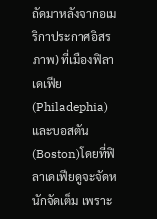ถัดมาหลังจากอเมริกาประกาศอิสรภาพ) ที่เมืองฟิลาเดเฟีย (Philadephia) และบอสตัน (Boston)โดยที่ฟิลาเดเฟียดูจะจัดหนักจัดเต็ม เพราะ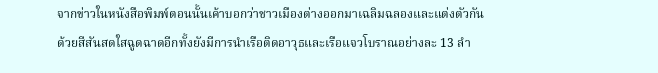จากข่าวในหนังสือพิมพ์ตอนนั้นเค้าบอกว่าชาวเมืองต่างออกมาเฉลิมฉลองและแต่งตัวกันด้วยสีสันสดใสฉูดฉาดอีกทั้งยังมีการนำเรือติดอาวุธและเรือแจวโบราณอย่างละ 13 ลำ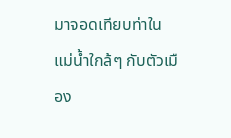มาจอดเทียบท่าในแม่น้ำใกล้ๆ กับตัวเมือง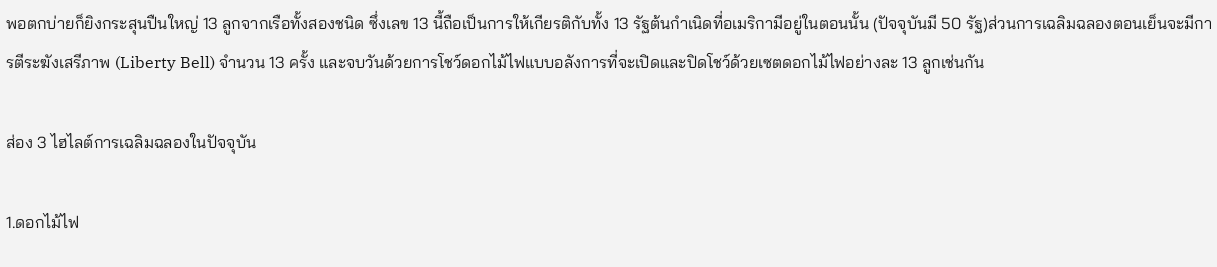พอตกบ่ายก็ยิงกระสุนปืนใหญ่ 13 ลูกจากเรือทั้งสองชนิด ซึ่งเลข 13 นี้ถือเป็นการให้เกียรติกับทั้ง 13 รัฐต้นกำเนิดที่อเมริกามีอยู่ในตอนนั้น (ปัจจุบันมี 50 รัฐ)ส่วนการเฉลิมฉลองตอนเย็นจะมีการตีระฆังเสรีภาพ (Liberty Bell) จำนวน 13 ครั้ง และจบวันด้วยการโชว์ดอกไม้ไฟแบบอลังการที่จะเปิดและปิดโชว์ด้วยเซตดอกไม้ไฟอย่างละ 13 ลูกเช่นกัน

ส่อง 3 ไฮไลต์การเฉลิมฉลองในปัจจุบัน

1.ดอกไม้ไฟ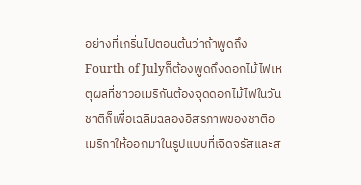อย่างที่เกริ่นไปตอนต้นว่าถ้าพูดถึง Fourth of Julyก็ต้องพูดถึงดอกไม้ไฟเหตุผลที่ชาวอเมริกันต้องจุดดอกไม้ไฟในวันชาติก็เพื่อเฉลิมฉลองอิสรภาพของชาติอเมริกาให้ออกมาในรูปแบบที่เจิดจรัสและส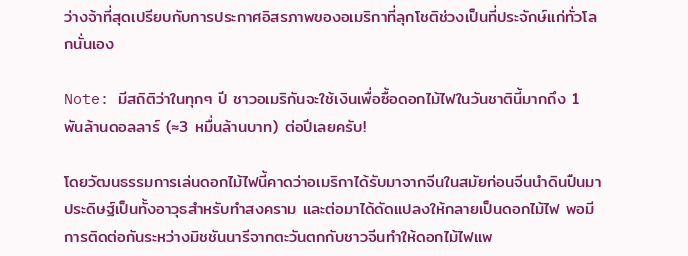ว่างจ้าที่สุดเปรียบกับการประกาศอิสรภาพของอเมริกาที่ลุกโชติช่วงเป็นที่ประจักษ์แก่ทั่วโลกนั่นเอง

Note: มีสถิติว่าในทุกๆ ปี ชาวอเมริกันจะใช้เงินเพื่อซื้อดอกไม้ไฟในวันชาตินี้มากถึง 1 พันล้านดอลลาร์ (≈3 หมื่นล้านบาท) ต่อปีเลยครับ!

โดยวัฒนธรรมการเล่นดอกไม้ไฟนี้คาดว่าอเมริกาได้รับมาจากจีนในสมัยก่อนจีนนำดินปืนมาประดิษฐ์เป็นทั้งอาวุธสำหรับทำสงคราม และต่อมาได้ดัดแปลงให้กลายเป็นดอกไม้ไฟ พอมีการติดต่อกันระหว่างมิชชันนารีจากตะวันตกกับชาวจีนทำให้ดอกไม้ไฟแพ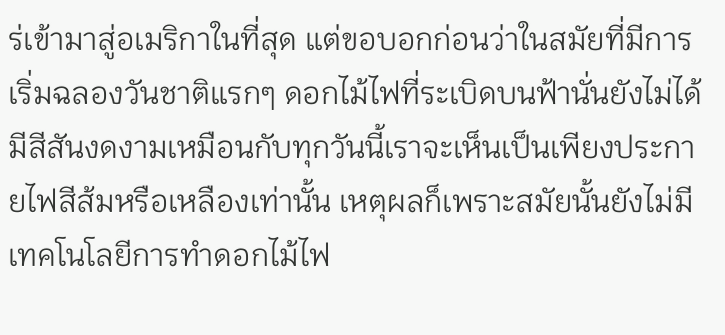ร่เข้ามาสู่อเมริกาในที่สุด แต่ขอบอกก่อนว่าในสมัยที่มีการเริ่มฉลองวันชาติแรกๆ ดอกไม้ไฟที่ระเบิดบนฟ้านั่นยังไม่ได้มีสีสันงดงามเหมือนกับทุกวันนี้เราจะเห็นเป็นเพียงประกายไฟสีส้มหรือเหลืองเท่านั้น เหตุผลก็เพราะสมัยนั้นยังไม่มีเทคโนโลยีการทำดอกไม้ไฟ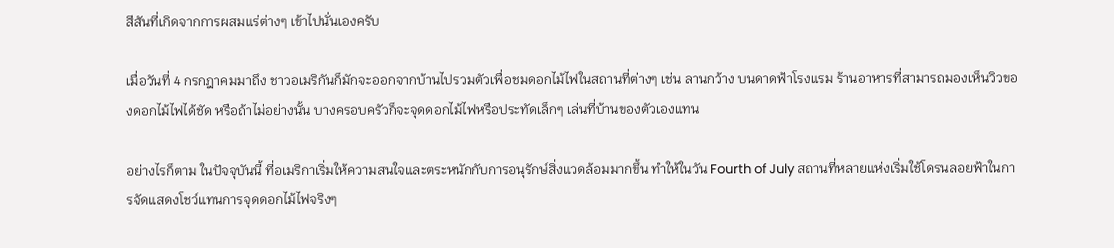สีสันที่เกิดจากการผสมแร่ต่างๆ เข้าไปนั่นเองครับ

เมื่อวันที่ 4 กรกฎาคมมาถึง ชาวอเมริกันก็มักจะออกจากบ้านไปรวมตัวเพื่อชมดอกไม้ไฟในสถานที่ต่างๆ เช่น ลานกว้าง บนดาดฟ้าโรงแรม ร้านอาหารที่สามารถมองเห็นวิวของดอกไม้ไฟได้ชัด หรือถ้าไม่อย่างนั้น บางครอบครัวก็จะจุดดอกไม้ไฟหรือประทัดเล็กๆ เล่นที่บ้านของตัวเองแทน

อย่างไรก็ตาม ในปัจจุบันนี้ ที่อเมริกาเริ่มให้ความสนใจและตระหนักกับการอนุรักษ์สิ่งแวดล้อมมากขึ้น ทำให้ในวัน Fourth of July สถานที่หลายแห่งเริ่มใช้โดรนลอยฟ้าในการจัดแสดงโชว์แทนการจุดดอกไม้ไฟจริงๆ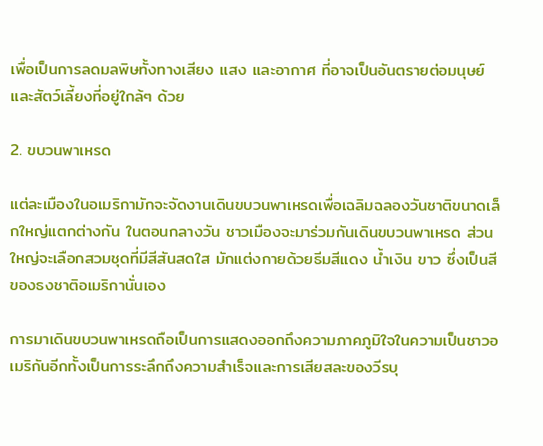เพื่อเป็นการลดมลพิษทั้งทางเสียง แสง และอากาศ ที่อาจเป็นอันตรายต่อมนุษย์และสัตว์เลี้ยงที่อยู่ใกล้ๆ ด้วย

2. ขบวนพาเหรด

แต่ละเมืองในอเมริกามักจะจัดงานเดินขบวนพาเหรดเพื่อเฉลิมฉลองวันชาติขนาดเล็กใหญ่แตกต่างกัน ในตอนกลางวัน ชาวเมืองจะมาร่วมกันเดินขบวนพาเหรด ส่วนใหญ่จะเลือกสวมชุดที่มีสีสันสดใส มักแต่งกายด้วยธีมสีแดง น้ำเงิน ขาว ซึ่งเป็นสีของธงชาติอเมริกานั่นเอง

การมาเดินขบวนพาเหรดถือเป็นการแสดงออกถึงความภาคภูมิใจในความเป็นชาวอเมริกันอีกทั้งเป็นการระลึกถึงความสำเร็จและการเสียสละของวีรบุ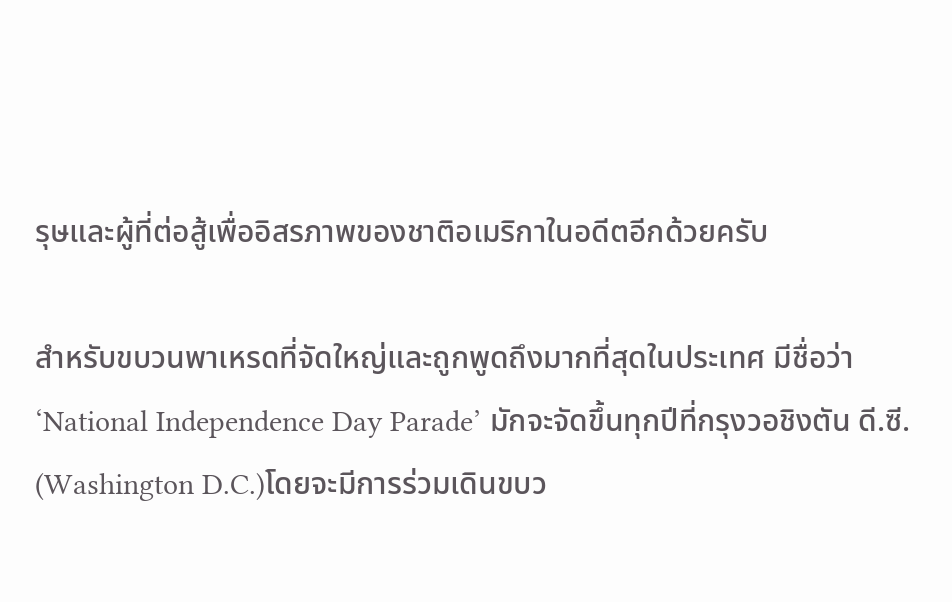รุษและผู้ที่ต่อสู้เพื่ออิสรภาพของชาติอเมริกาในอดีตอีกด้วยครับ

สำหรับขบวนพาเหรดที่จัดใหญ่และถูกพูดถึงมากที่สุดในประเทศ มีชื่อว่า‘National Independence Day Parade’ มักจะจัดขึ้นทุกปีที่กรุงวอชิงตัน ดี.ซี. (Washington D.C.)โดยจะมีการร่วมเดินขบว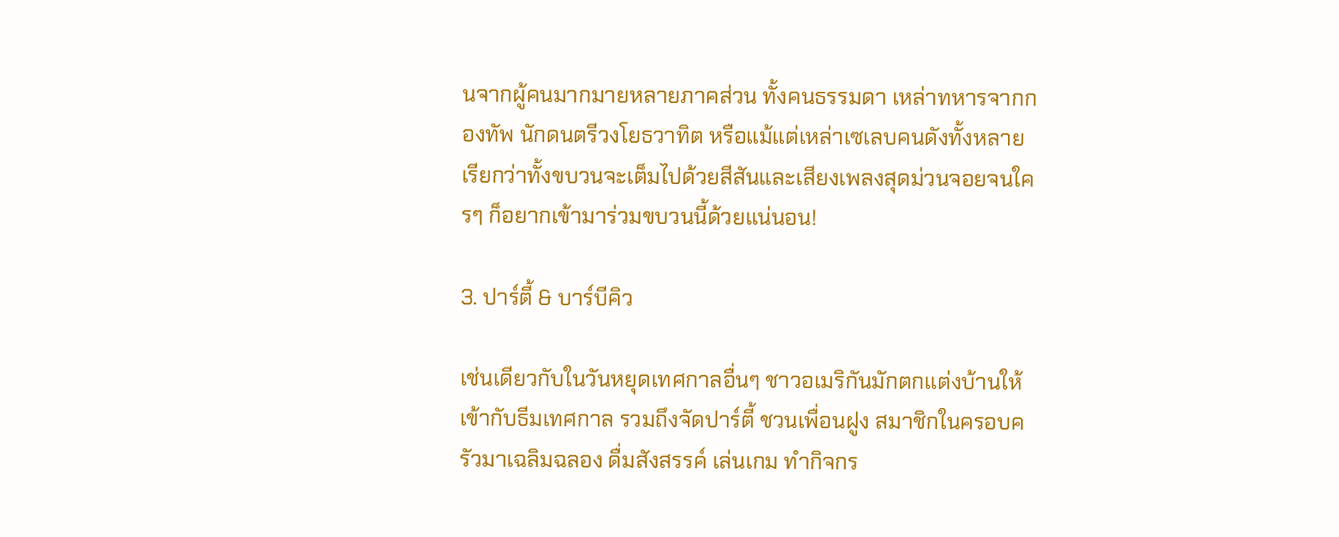นจากผู้คนมากมายหลายภาคส่วน ทั้งคนธรรมดา เหล่าทหารจากกองทัพ นักดนตรีวงโยธวาทิต หรือแม้แต่เหล่าเซเลบคนดังทั้งหลาย เรียกว่าทั้งขบวนจะเต็มไปด้วยสีสันและเสียงเพลงสุดม่วนจอยจนใครๆ ก็อยากเข้ามาร่วมขบวนนี้ด้วยแน่นอน!

3. ปาร์ตี้ & บาร์บีคิว

เช่นเดียวกับในวันหยุดเทศกาลอื่นๆ ชาวอเมริกันมักตกแต่งบ้านให้เข้ากับธีมเทศกาล รวมถึงจัดปาร์ตี้ ชวนเพื่อนฝูง สมาชิกในครอบครัวมาเฉลิมฉลอง ดื่มสังสรรค์ เล่นเกม ทำกิจกร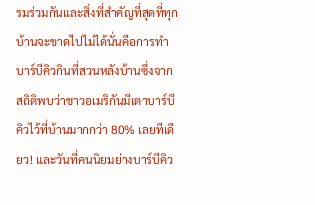รมร่วมกันและสิ่งที่สำคัญที่สุดที่ทุกบ้านจะขาดไปไม่ได้นั่นคือการทำบาร์บีคิวกินที่สวนหลังบ้านซึ่งจากสถิติพบว่าชาวอเมริกันมีเตาบาร์บีคิวไว้ที่บ้านมากกว่า 80% เลยทีเดียว! และวันที่คนนิยมย่างบาร์บีคิว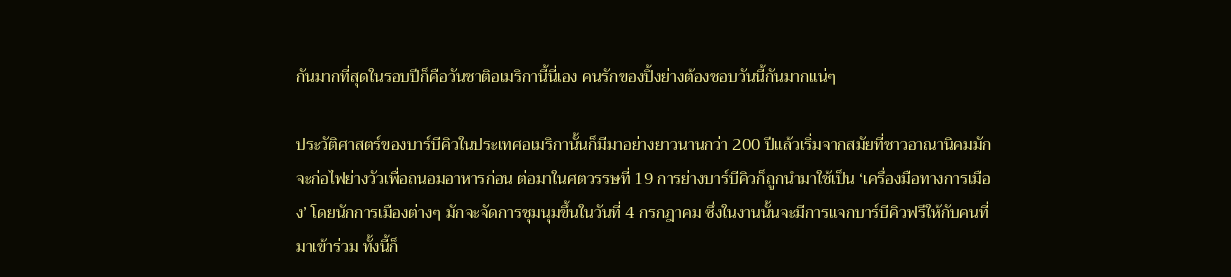กันมากที่สุดในรอบปีก็คือวันชาติอเมริกานี้นี่เอง คนรักของปิ้งย่างต้องชอบวันนี้กันมากแน่ๆ

ประวัติศาสตร์ของบาร์บีคิวในประเทศอเมริกานั้นก็มีมาอย่างยาวนานกว่า 200 ปีแล้วเริ่มจากสมัยที่ชาวอาณานิคมมักจะก่อไฟย่างวัวเพื่อถนอมอาหารก่อน ต่อมาในศตวรรษที่ 19 การย่างบาร์บีคิวก็ถูกนำมาใช้เป็น ‘เครื่องมือทางการเมือง’ โดยนักการเมืองต่างๆ มักจะจัดการชุมนุมขึ้นในวันที่ 4 กรกฎาคม ซึ่งในงานนั้นจะมีการแจกบาร์บีคิวฟรีให้กับคนที่มาเข้าร่วม ทั้งนี้ก็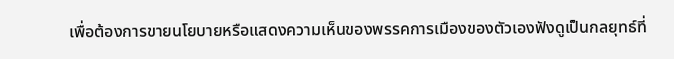เพื่อต้องการขายนโยบายหรือแสดงความเห็นของพรรคการเมืองของตัวเองฟังดูเป็นกลยุทธ์ที่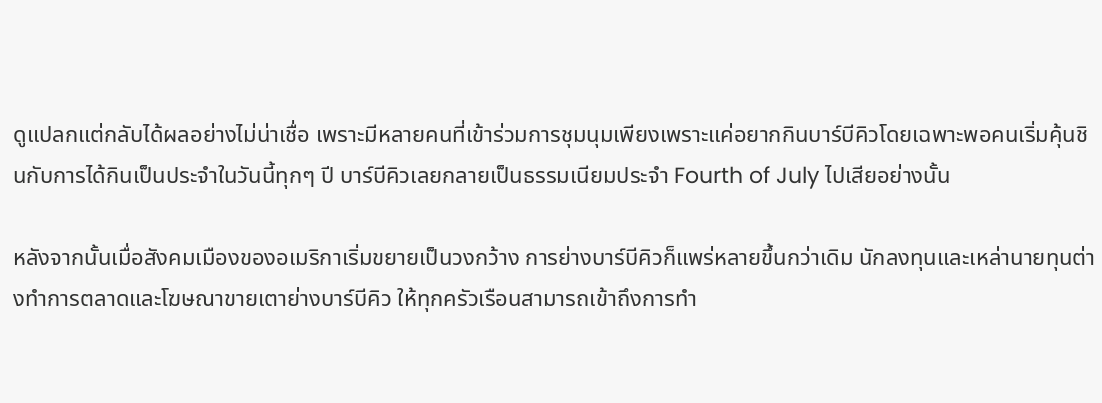ดูแปลกแต่กลับได้ผลอย่างไม่น่าเชื่อ เพราะมีหลายคนที่เข้าร่วมการชุมนุมเพียงเพราะแค่อยากกินบาร์บีคิวโดยเฉพาะพอคนเริ่มคุ้นชินกับการได้กินเป็นประจำในวันนี้ทุกๆ ปี บาร์บีคิวเลยกลายเป็นธรรมเนียมประจำ Fourth of July ไปเสียอย่างนั้น

หลังจากนั้นเมื่อสังคมเมืองของอเมริกาเริ่มขยายเป็นวงกว้าง การย่างบาร์บีคิวก็แพร่หลายขึ้นกว่าเดิม นักลงทุนและเหล่านายทุนต่างทำการตลาดและโฆษณาขายเตาย่างบาร์บีคิว ให้ทุกครัวเรือนสามารถเข้าถึงการทำ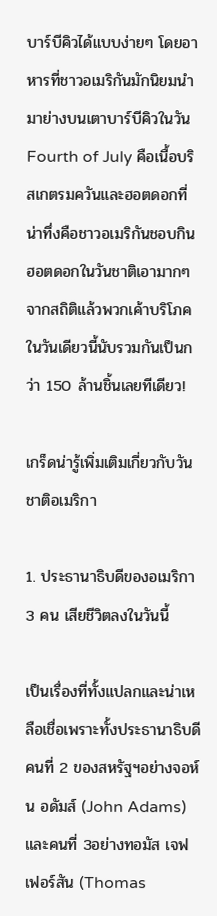บาร์บีคิวได้แบบง่ายๆ โดยอาหารที่ชาวอเมริกันมักนิยมนำมาย่างบนเตาบาร์บีคิวในวัน Fourth of July คือเนื้อบริสเกตรมควันและฮอตดอกที่น่าทึ่งคือชาวอเมริกันชอบกินฮอตดอกในวันชาติเอามากๆ จากสถิติแล้วพวกเค้าบริโภคในวันเดียวนี้นับรวมกันเป็นกว่า 150 ล้านชิ้นเลยทีเดียว!

เกร็ดน่ารู้เพิ่มเติมเกี่ยวกับวันชาติอเมริกา

1. ประธานาธิบดีของอเมริกา 3 คน เสียชีวิตลงในวันนี้

เป็นเรื่องที่ทั้งแปลกและน่าเหลือเชื่อเพราะทั้งประธานาธิบดีคนที่ 2 ของสหรัฐฯอย่างจอห์น อดัมส์ (John Adams)และคนที่ 3อย่างทอมัส เจฟเฟอร์สัน (Thomas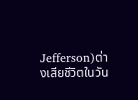Jefferson)ต่างเสียชีวิตในวัน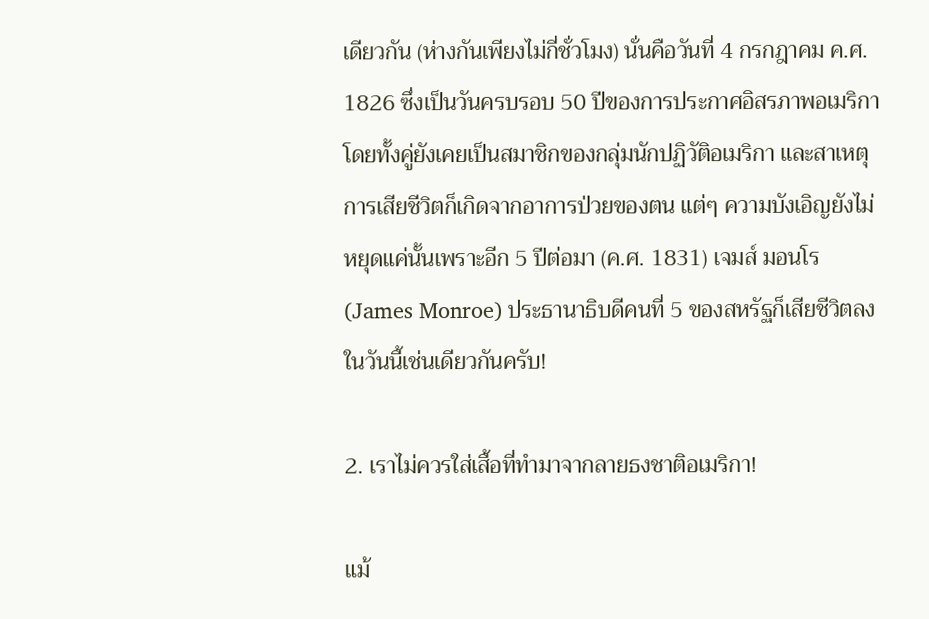เดียวกัน (ห่างกันเพียงไม่กี่ชั่วโมง) นั่นคือวันที่ 4 กรกฎาคม ค.ศ. 1826 ซึ่งเป็นวันครบรอบ 50 ปีของการประกาศอิสรภาพอเมริกาโดยทั้งคู่ยังเคยเป็นสมาชิกของกลุ่มนักปฏิวัติอเมริกา และสาเหตุการเสียชีวิตก็เกิดจากอาการป่วยของตน แต่ๆ ความบังเอิญยังไม่หยุดแค่นั้นเพราะอีก 5 ปีต่อมา (ค.ศ. 1831) เจมส์ มอนโร (James Monroe) ประธานาธิบดีคนที่ 5 ของสหรัฐก็เสียชีวิตลงในวันนี้เช่นเดียวกันครับ!

2. เราไม่ควรใส่เสื้อที่ทำมาจากลายธงชาติอเมริกา!

แม้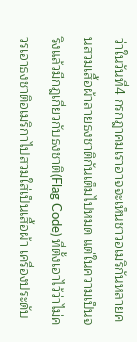ว่าในวันที่4 กรกฎาคมเราอาจจะเห็นชาวอเมริกันหลายคนสวมเสื้อผ้าลายธงชาติกันเต็มไปหมด แต่ในความเป็นจริงแล้วมีกฎเกี่ยวกับธงชาติ(Flag Code) ที่ตั้งเอาไว้ว่าไม่ควรเอาธงชาติอเมริกาไปสวมใส่เป็นเสื้อผ้า เครื่องประดับ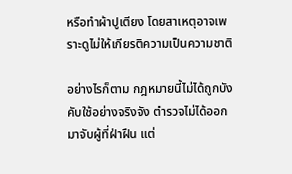หรือทำผ้าปูเตียง โดยสาเหตุอาจเพราะดูไม่ให้เกียรติความเป็นความชาติ

อย่างไรก็ตาม กฎหมายนี้ไม่ได้ถูกบังคับใช้อย่างจริงจัง ตำรวจไม่ได้ออกมาจับผู้ที่ฝ่าฝืน แต่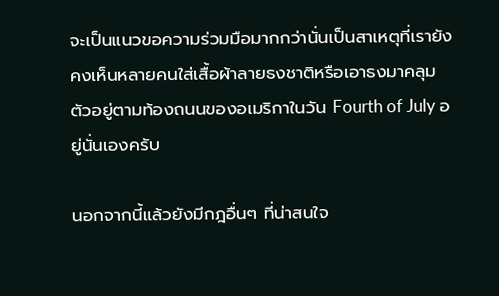จะเป็นแนวขอความร่วมมือมากกว่านั่นเป็นสาเหตุที่เรายังคงเห็นหลายคนใส่เสื้อผ้าลายธงชาติหรือเอาธงมาคลุมตัวอยู่ตามท้องถนนของอเมริกาในวัน Fourth of July อยู่นั่นเองครับ

นอกจากนี้แล้วยังมีกฎอื่นๆ ที่น่าสนใจ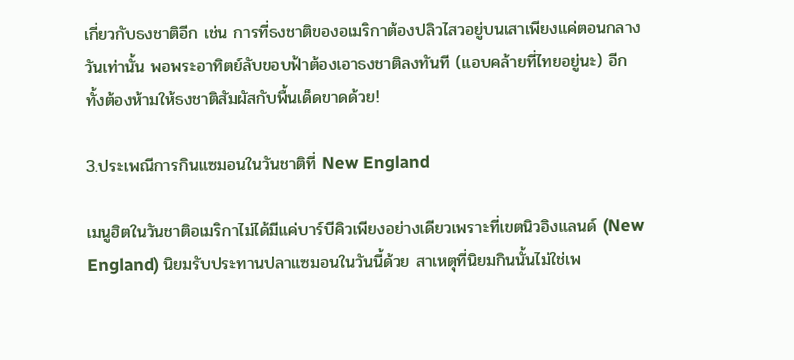เกี่ยวกับธงชาติอีก เช่น การที่ธงชาติของอเมริกาต้องปลิวไสวอยู่บนเสาเพียงแค่ตอนกลางวันเท่านั้น พอพระอาทิตย์ลับขอบฟ้าต้องเอาธงชาติลงทันที (แอบคล้ายที่ไทยอยู่นะ) อีกทั้งต้องห้ามให้ธงชาติสัมผัสกับพื้นเด็ดขาดด้วย!

3.ประเพณีการกินแซมอนในวันชาติที่ New England

เมนูฮิตในวันชาติอเมริกาไม่ได้มีแค่บาร์บีคิวเพียงอย่างเดียวเพราะที่เขตนิวอิงแลนด์ (New England) นิยมรับประทานปลาแซมอนในวันนี้ด้วย สาเหตุที่นิยมกินนั้นไม่ใช่เพ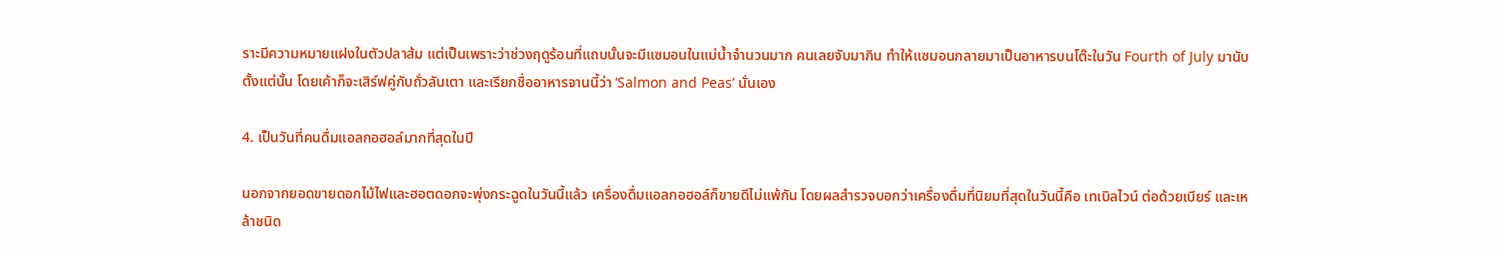ราะมีความหมายแฝงในตัวปลาส้ม แต่เป็นเพราะว่าช่วงฤดูร้อนที่แถบนั้นจะมีแซมอนในแม่น้ำจำนวนมาก คนเลยจับมากิน ทำให้แซมอนกลายมาเป็นอาหารบนโต๊ะในวัน Fourth of July มานับตั้งแต่นั้น โดยเค้าก็จะเสิร์ฟคู่กับถั่วลันเตา และเรียกชื่ออาหารจานนี้ว่า ‘Salmon and Peas’ นั่นเอง

4. เป็นวันที่คนดื่มแอลกอฮอล์มากที่สุดในปี

นอกจากยอดขายดอกไม้ไฟและฮอตดอกจะพุ่งกระฉูดในวันนี้แล้ว เครื่องดื่มแอลกอฮอล์ก็ขายดีไม่แพ้กัน โดยผลสำรวจบอกว่าเครื่องดื่มที่นิยมที่สุดในวันนี้คือ เทเบิลไวน์ ต่อด้วยเบียร์ และเหล้าชนิด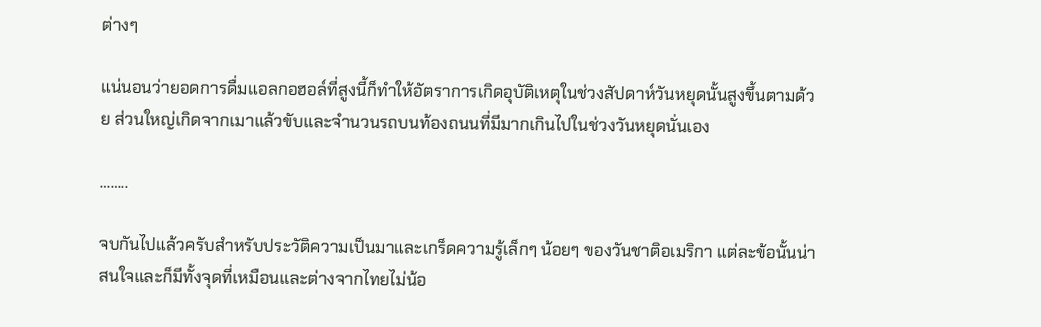ต่างๆ

แน่นอนว่ายอดการดื่มแอลกอฮอล์ที่สูงนี้ก็ทำให้อัตราการเกิดอุบัติเหตุในช่วงสัปดาห์วันหยุดนั้นสูงขึ้นตามด้วย ส่วนใหญ่เกิดจากเมาแล้วขับและจำนวนรถบนท้องถนนที่มีมากเกินไปในช่วงวันหยุดนั่นเอง

……..

จบกันไปแล้วครับสำหรับประวัติความเป็นมาและเกร็ดความรู้เล็กๆ น้อยๆ ของวันชาติอเมริกา แต่ละข้อนั้นน่าสนใจและก็มีทั้งจุดที่เหมือนและต่างจากไทยไม่น้อ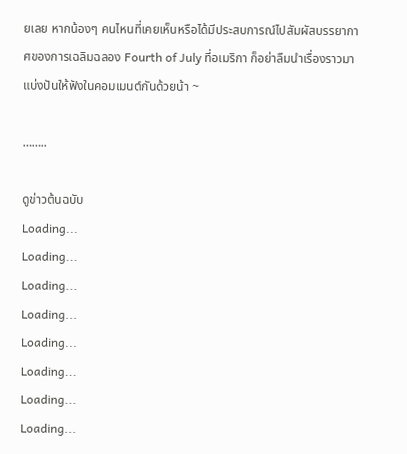ยเลย หากน้องๆ คนไหนที่เคยเห็นหรือได้มีประสบการณ์ไปสัมผัสบรรยากาศของการเฉลิมฉลอง Fourth of July ที่อเมริกา ก็อย่าลืมนำเรื่องราวมาแบ่งปันให้ฟังในคอมเมนต์กันด้วยน้า ~

……..

ดูข่าวต้นฉบับ
Loading...
Loading...
Loading...
Loading...
Loading...
Loading...
Loading...
Loading...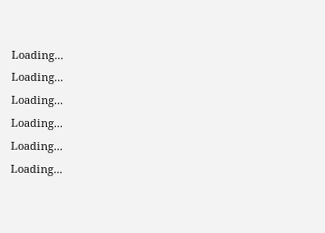Loading...
Loading...
Loading...
Loading...
Loading...
Loading...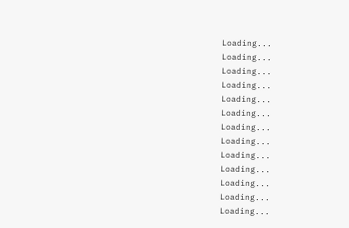Loading...
Loading...
Loading...
Loading...
Loading...
Loading...
Loading...
Loading...
Loading...
Loading...
Loading...
Loading...
Loading...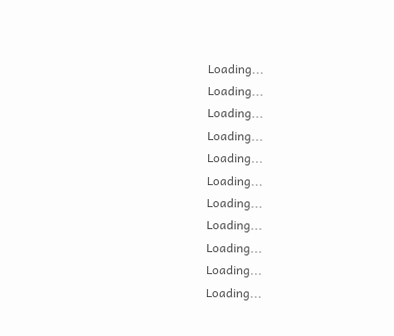Loading...
Loading...
Loading...
Loading...
Loading...
Loading...
Loading...
Loading...
Loading...
Loading...
Loading...